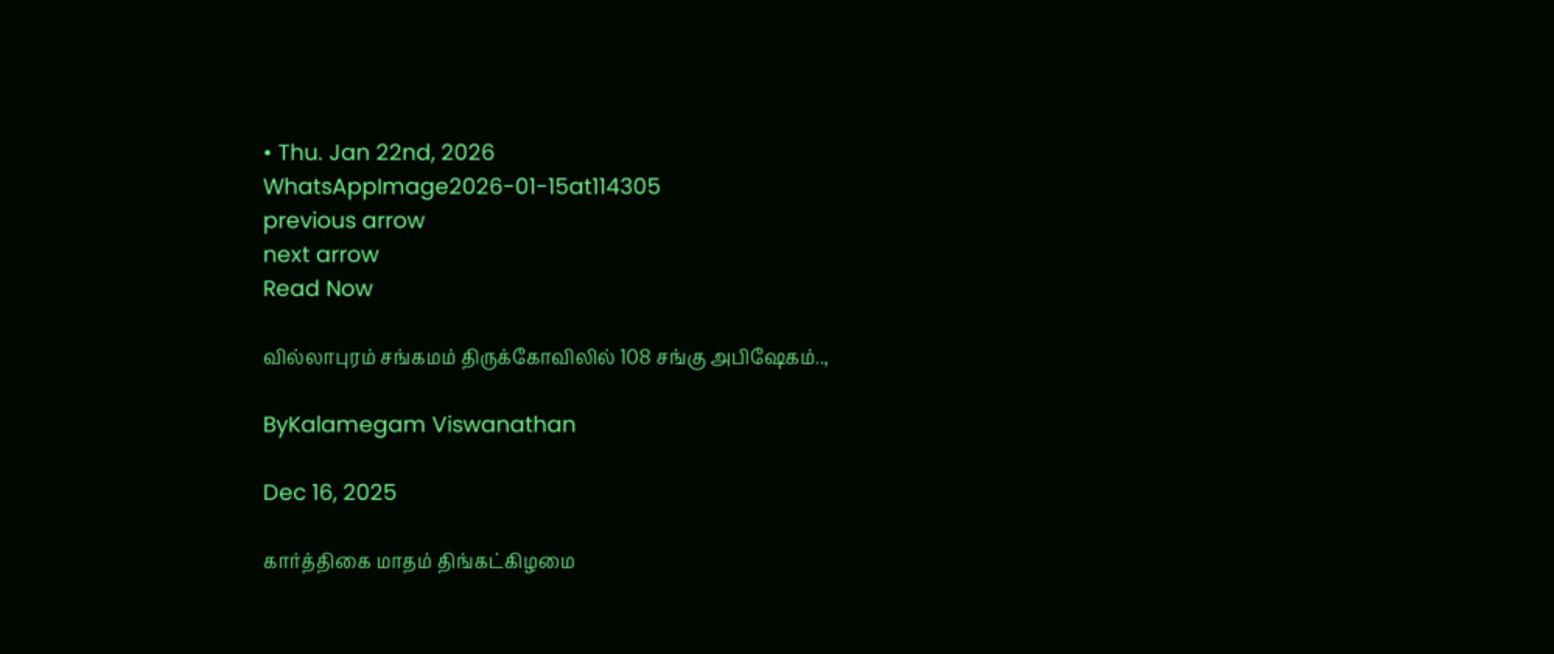• Thu. Jan 22nd, 2026
WhatsAppImage2026-01-15at114305
previous arrow
next arrow
Read Now

வில்லாபுரம் சங்கமம் திருக்கோவிலில் 108 சங்கு அபிஷேகம்..,

ByKalamegam Viswanathan

Dec 16, 2025

கார்த்திகை மாதம் திங்கட்கிழமை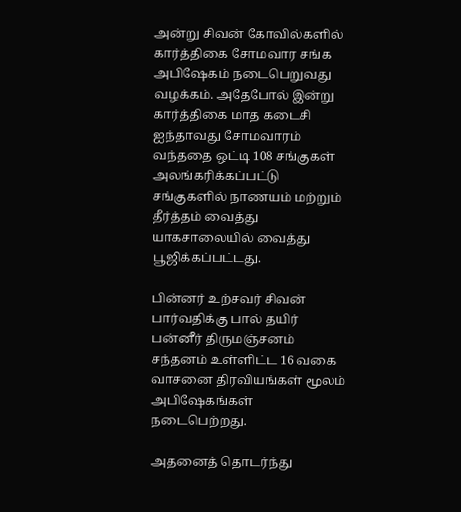அன்று சிவன் கோவில்களில் கார்த்திகை சோமவார சங்க அபிஷேகம் நடைபெறுவது வழக்கம். அதேபோல் இன்று கார்த்திகை மாத கடைசி ஐந்தாவது சோமவாரம் வந்ததை ஒட்டி 108 சங்குகள் அலங்கரிக்கப்பட்டு சங்குகளில் நாணயம் மற்றும் தீர்த்தம் வைத்து யாகசாலையில் வைத்து பூஜிக்கப்பட்டது.

பின்னர் உற்சவர் சிவன் பார்வதிக்கு பால் தயிர் பன்னீர் திருமஞ்சனம் சந்தனம் உள்ளிட்ட 16 வகை வாசனை திரவியங்கள் மூலம் அபிஷேகங்கள் நடைபெற்றது.

அதனைத் தொடர்ந்து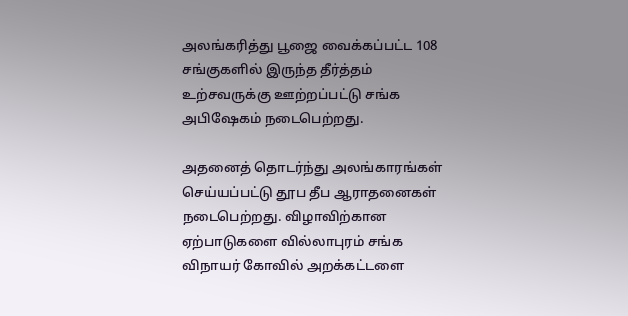அலங்கரித்து பூஜை வைக்கப்பட்ட 108 சங்குகளில் இருந்த தீர்த்தம் உற்சவருக்கு ஊற்றப்பட்டு சங்க அபிஷேகம் நடைபெற்றது.

அதனைத் தொடர்ந்து அலங்காரங்கள் செய்யப்பட்டு தூப தீப ஆராதனைகள் நடைபெற்றது. விழாவிற்கான ஏற்பாடுகளை வில்லாபுரம் சங்க விநாயர் கோவில் அறக்கட்டளை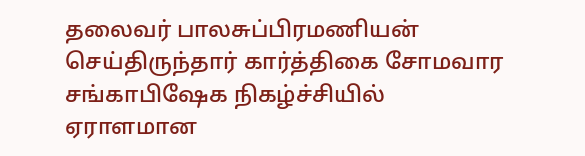தலைவர் பாலசுப்பிரமணியன் செய்திருந்தார் கார்த்திகை சோமவார சங்காபிஷேக நிகழ்ச்சியில் ஏராளமான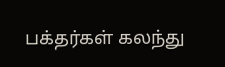பக்தர்கள் கலந்து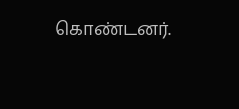கொண்டனர்.